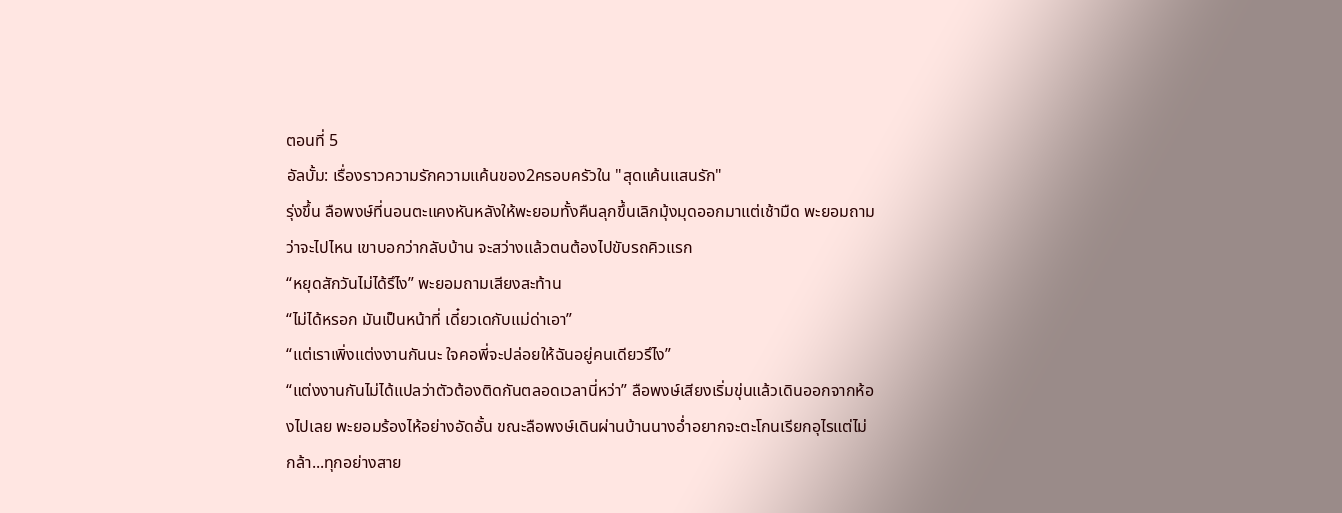ตอนที่ 5
อัลบั้ม: เรื่องราวความรักความแค้นของ2ครอบครัวใน "สุดแค้นแสนรัก"
รุ่งขึ้น ลือพงษ์ที่นอนตะแคงหันหลังให้พะยอมทั้งคืนลุกขึ้นเลิกมุ้งมุดออกมาแต่เช้ามืด พะยอมถามว่าจะไปไหน เขาบอกว่ากลับบ้าน จะสว่างแล้วตนต้องไปขับรถคิวแรก
“หยุดสักวันไม่ได้รึไง” พะยอมถามเสียงสะท้าน
“ไม่ได้หรอก มันเป็นหน้าที่ เดี๋ยวเดกับแม่ด่าเอา”
“แต่เราเพิ่งแต่งงานกันนะ ใจคอพี่จะปล่อยให้ฉันอยู่คนเดียวรึไง”
“แต่งงานกันไม่ได้แปลว่าตัวต้องติดกันตลอดเวลานี่หว่า” ลือพงษ์เสียงเริ่มขุ่นแล้วเดินออกจากห้องไปเลย พะยอมร้องไห้อย่างอัดอั้น ขณะลือพงษ์เดินผ่านบ้านนางอ่ำอยากจะตะโกนเรียกอุไรแต่ไม่กล้า...ทุกอย่างสาย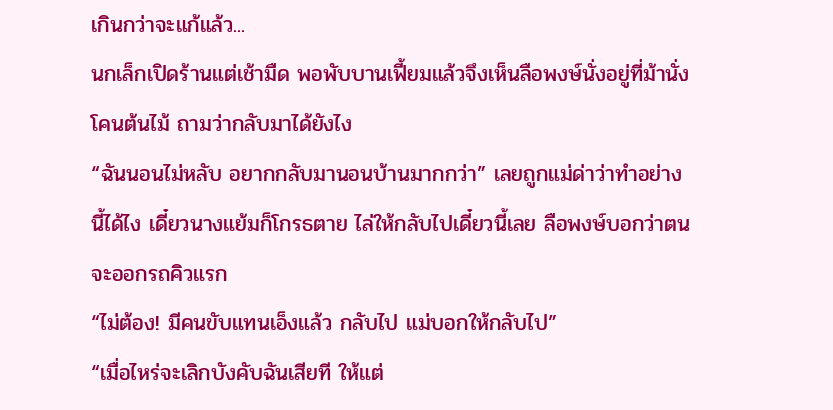เกินกว่าจะแก้แล้ว...
นกเล็กเปิดร้านแต่เช้ามืด พอพับบานเฟี้ยมแล้วจึงเห็นลือพงษ์นั่งอยู่ที่ม้านั่งโคนต้นไม้ ถามว่ากลับมาได้ยังไง
“ฉันนอนไม่หลับ อยากกลับมานอนบ้านมากกว่า” เลยถูกแม่ด่าว่าทำอย่างนี้ได้ไง เดี๋ยวนางแย้มก็โกรธตาย ไล่ให้กลับไปเดี๋ยวนี้เลย ลือพงษ์บอกว่าตนจะออกรถคิวแรก
“ไม่ต้อง! มีคนขับแทนเอ็งแล้ว กลับไป แม่บอกให้กลับไป”
“เมื่อไหร่จะเลิกบังคับฉันเสียที ให้แต่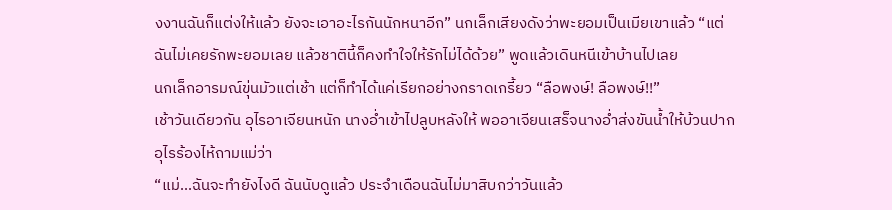งงานฉันก็แต่งให้แล้ว ยังจะเอาอะไรกันนักหนาอีก” นกเล็กเสียงดังว่าพะยอมเป็นเมียเขาแล้ว “แต่ฉันไม่เคยรักพะยอมเลย แล้วชาตินี้ก็คงทำใจให้รักไม่ได้ด้วย” พูดแล้วเดินหนีเข้าบ้านไปเลย
นกเล็กอารมณ์ขุ่นมัวแต่เช้า แต่ก็ทำได้แค่เรียกอย่างกราดเกรี้ยว “ลือพงษ์! ลือพงษ์!!”
เช้าวันเดียวกัน อุไรอาเจียนหนัก นางอ่ำเข้าไปลูบหลังให้ พออาเจียนเสร็จนางอ่ำส่งขันน้ำให้บ้วนปาก อุไรร้องไห้ถามแม่ว่า
“แม่...ฉันจะทำยังไงดี ฉันนับดูแล้ว ประจำเดือนฉันไม่มาสิบกว่าวันแล้ว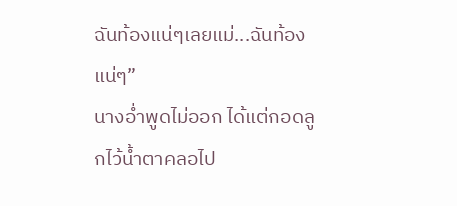ฉันท้องแน่ๆเลยแม่...ฉันท้องแน่ๆ”
นางอ่ำพูดไม่ออก ได้แต่กอดลูกไว้น้ำตาคลอไป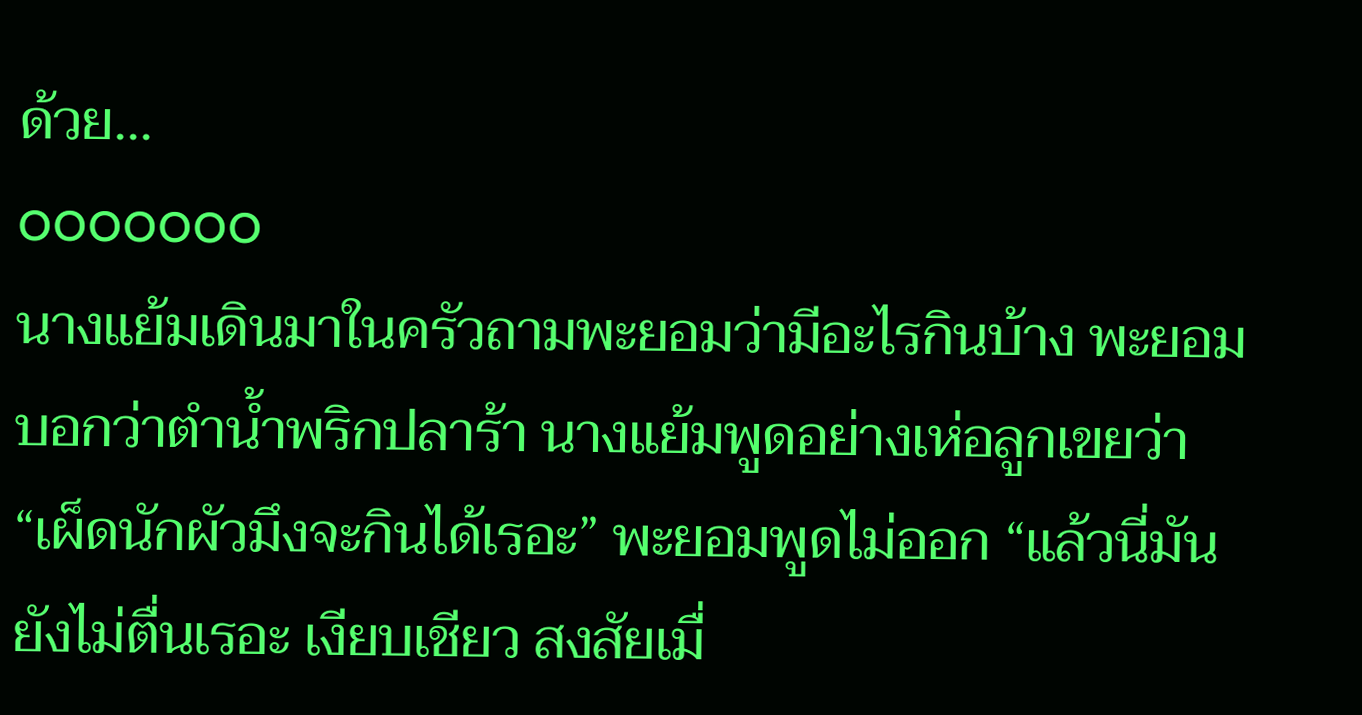ด้วย...
ooooooo
นางแย้มเดินมาในครัวถามพะยอมว่ามีอะไรกินบ้าง พะยอมบอกว่าตำน้ำพริกปลาร้า นางแย้มพูดอย่างเห่อลูกเขยว่า
“เผ็ดนักผัวมึงจะกินได้เรอะ” พะยอมพูดไม่ออก “แล้วนี่มันยังไม่ตื่นเรอะ เงียบเชียว สงสัยเมื่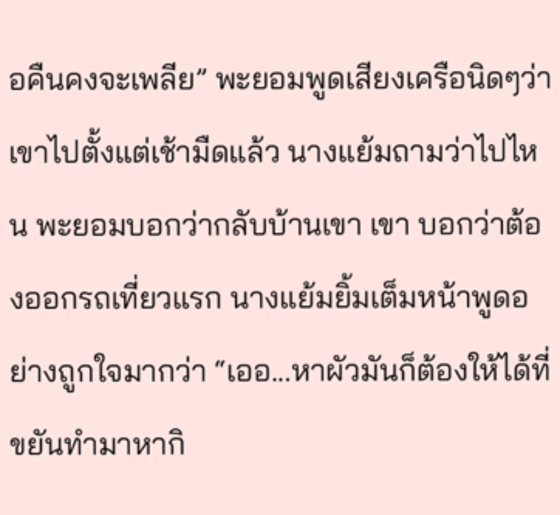อคืนคงจะเพลีย” พะยอมพูดเสียงเครือนิดๆว่า เขาไปตั้งแต่เช้ามืดแล้ว นางแย้มถามว่าไปไหน พะยอมบอกว่ากลับบ้านเขา เขา บอกว่าต้องออกรถเที่ยวแรก นางแย้มยิ้มเต็มหน้าพูดอย่างถูกใจมากว่า “เออ...หาผัวมันก็ต้องให้ได้ที่ขยันทำมาหากิ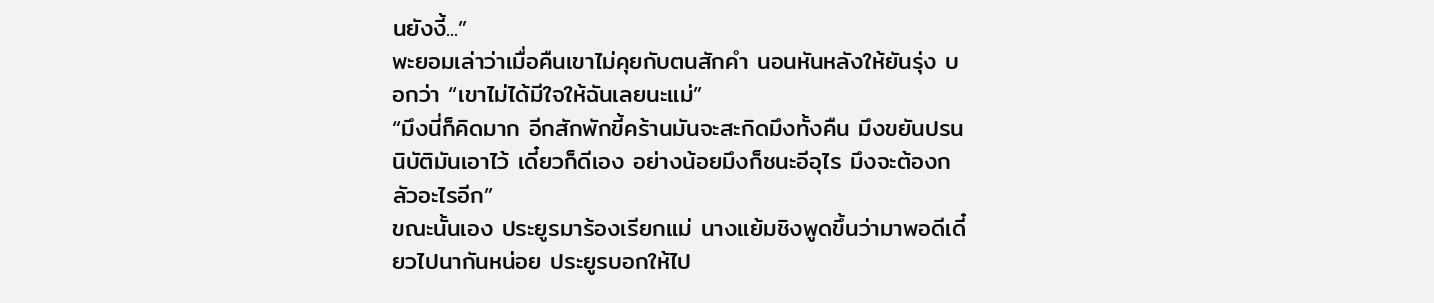นยังงี้...”
พะยอมเล่าว่าเมื่อคืนเขาไม่คุยกับตนสักคำ นอนหันหลังให้ยันรุ่ง บอกว่า “เขาไม่ได้มีใจให้ฉันเลยนะแม่”
“มึงนี่ก็คิดมาก อีกสักพักขี้คร้านมันจะสะกิดมึงทั้งคืน มึงขยันปรนนิบัติมันเอาไว้ เดี๋ยวก็ดีเอง อย่างน้อยมึงก็ชนะอีอุไร มึงจะต้องกลัวอะไรอีก”
ขณะนั้นเอง ประยูรมาร้องเรียกแม่ นางแย้มชิงพูดขึ้นว่ามาพอดีเดี๋ยวไปนากันหน่อย ประยูรบอกให้ไป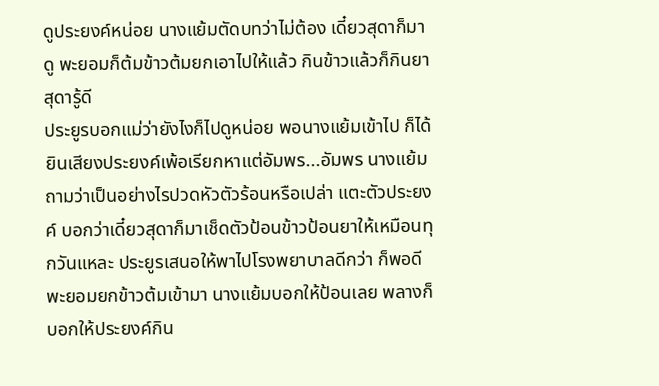ดูประยงค์หน่อย นางแย้มตัดบทว่าไม่ต้อง เดี๋ยวสุดาก็มาดู พะยอมก็ต้มข้าวต้มยกเอาไปให้แล้ว กินข้าวแล้วก็กินยา สุดารู้ดี
ประยูรบอกแม่ว่ายังไงก็ไปดูหน่อย พอนางแย้มเข้าไป ก็ได้ยินเสียงประยงค์เพ้อเรียกหาแต่อัมพร...อัมพร นางแย้มถามว่าเป็นอย่างไรปวดหัวตัวร้อนหรือเปล่า แตะตัวประยงค์ บอกว่าเดี๋ยวสุดาก็มาเช็ดตัวป้อนข้าวป้อนยาให้เหมือนทุกวันแหละ ประยูรเสนอให้พาไปโรงพยาบาลดีกว่า ก็พอดีพะยอมยกข้าวต้มเข้ามา นางแย้มบอกให้ป้อนเลย พลางก็บอกให้ประยงค์กิน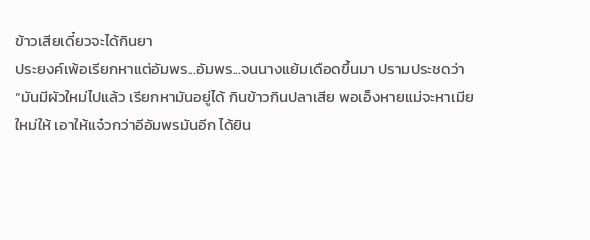ข้าวเสียเดี๋ยวจะได้กินยา
ประยงค์เพ้อเรียกหาแต่อัมพร...อัมพร...จนนางแย้มเดือดขึ้นมา ปรามประชดว่า
“มันมีผัวใหม่ไปแล้ว เรียกหามันอยู่ได้ กินข้าวกินปลาเสีย พอเอ็งหายแม่จะหาเมียใหม่ให้ เอาให้แจ๋วกว่าอีอัมพรมันอีก ได้ยิน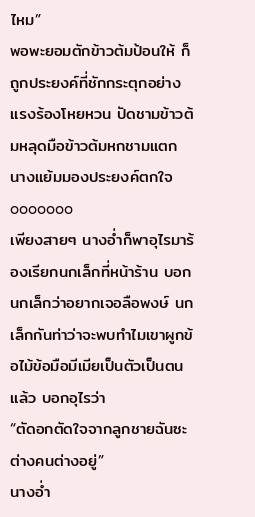ไหม”
พอพะยอมตักข้าวต้มป้อนให้ ก็ถูกประยงค์ที่ชักกระตุกอย่างแรงร้องโหยหวน ปัดชามข้าวต้มหลุดมือข้าวต้มหกชามแตก นางแย้มมองประยงค์ตกใจ
ooooooo
เพียงสายๆ นางอ่ำก็พาอุไรมาร้องเรียกนกเล็กที่หน้าร้าน บอกนกเล็กว่าอยากเจอลือพงษ์ นกเล็กกันท่าว่าจะพบทำไมเขาผูกข้อไม้ข้อมือมีเมียเป็นตัวเป็นตนแล้ว บอกอุไรว่า
“ตัดอกตัดใจจากลูกชายฉันซะ ต่างคนต่างอยู่”
นางอ่ำ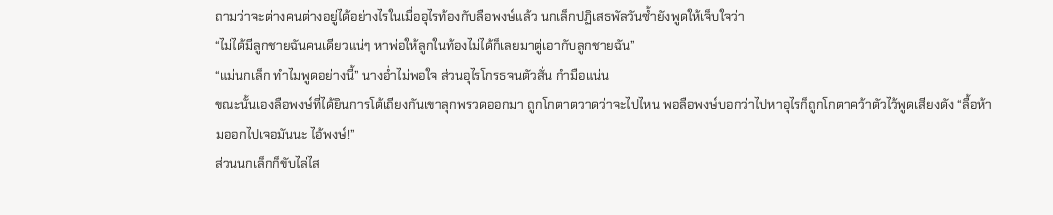ถามว่าจะต่างคนต่างอยู่ได้อย่างไรในเมื่ออุไรท้องกับลือพงษ์แล้ว นกเล็กปฏิเสธพัลวันซ้ำยังพูดให้เจ็บใจว่า
“ไม่ได้มีลูกชายฉันคนเดียวแน่ๆ หาพ่อให้ลูกในท้องไม่ได้ก็เลยมาตู่เอากับลูกชายฉัน”
“แม่นกเล็ก ทำไมพูดอย่างนี้” นางอ่ำไม่พอใจ ส่วนอุไรโกรธจนตัวสั่น กำมือแน่น
ขณะนั้นเองลือพงษ์ที่ได้ยินการโต้เถียงกันเขาลุกพรวดออกมา ถูกโกตาตวาดว่าจะไปไหน พอลือพงษ์บอกว่าไปหาอุไรก็ถูกโกตาคว้าตัวไว้พูดเสียงดัง “ลื้อห้ามออกไปเจอมันนะ ไอ้พงษ์!”
ส่วนนกเล็กก็ขับไล่ไส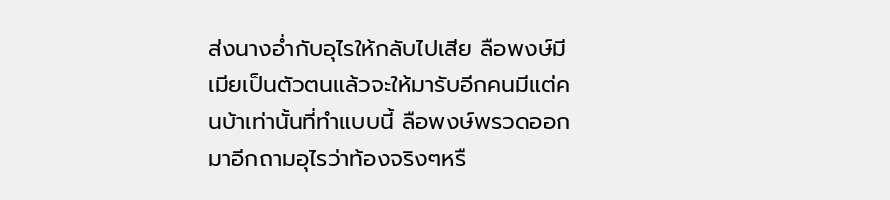ส่งนางอ่ำกับอุไรให้กลับไปเสีย ลือพงษ์มีเมียเป็นตัวตนแล้วจะให้มารับอีกคนมีแต่คนบ้าเท่านั้นที่ทำแบบนี้ ลือพงษ์พรวดออกมาอีกถามอุไรว่าท้องจริงๆหรื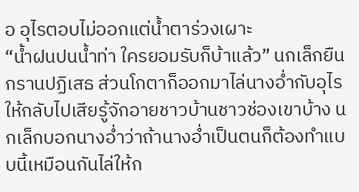อ อุไรตอบไม่ออกแต่น้ำตาร่วงเผาะ
“น้ำฝนปนน้ำท่า ใครยอมรับก็บ้าแล้ว” นกเล็กยืนกรานปฏิเสธ ส่วนโกตาก็ออกมาไล่นางอ่ำกับอุไร ให้กลับไปเสียรู้จักอายชาวบ้านชาวช่องเขาบ้าง นกเล็กบอกนางอ่ำว่าถ้านางอ่ำเป็นตนก็ต้องทำแบบนี้เหมือนกันไล่ให้ก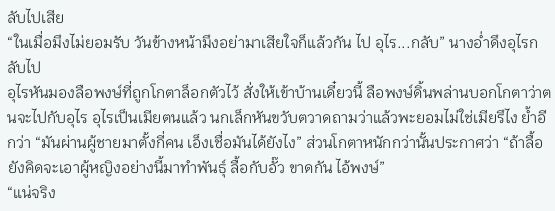ลับไปเสีย
“ในเมื่อมึงไม่ยอมรับ วันข้างหน้ามึงอย่ามาเสียใจก็แล้วกัน ไป อุไร...กลับ” นางอ่ำดึงอุไรกลับไป
อุไรหันมองลือพงษ์ที่ถูกโกตาล็อกตัวไว้ สั่งให้เข้าบ้านเดี๋ยวนี้ ลือพงษ์ดิ้นพล่านบอกโกตาว่าตนจะไปกับอุไร อุไรเป็นเมียตนแล้ว นกเล็กหันขวับตวาดถามว่าแล้วพะยอมไม่ใช่เมียรึไง ย้ำอีกว่า “มันผ่านผู้ชายมาตั้งกี่คน เอ็งเชื่อมันได้ยังไง” ส่วนโกตาหนักกว่านั้นประกาศว่า “ถ้าลื้อยังคิดจะเอาผู้หญิงอย่างนี้มาทำพันธุ์ ลื้อกับอั๊ว ขาดกัน ไอ้พงษ์”
“แน่จริง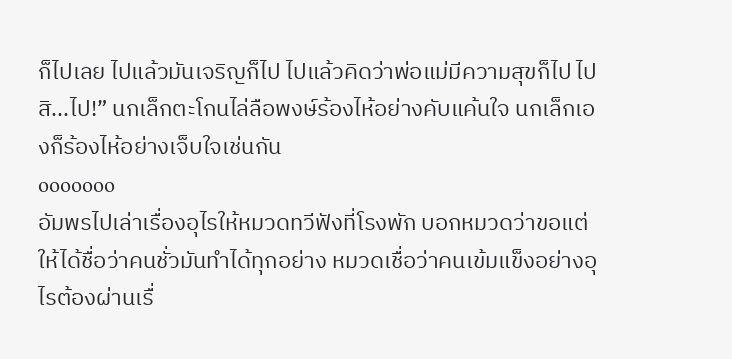ก็ไปเลย ไปแล้วมันเจริญก็ไป ไปแล้วคิดว่าพ่อแม่มีความสุขก็ไป ไปสิ...ไป!” นกเล็กตะโกนไล่ลือพงษ์ร้องไห้อย่างคับแค้นใจ นกเล็กเองก็ร้องไห้อย่างเจ็บใจเช่นกัน
ooooooo
อัมพรไปเล่าเรื่องอุไรให้หมวดทวีฟังที่โรงพัก บอกหมวดว่าขอแต่ให้ได้ชื่อว่าคนชั่วมันทำได้ทุกอย่าง หมวดเชื่อว่าคนเข้มแข็งอย่างอุไรต้องผ่านเรื่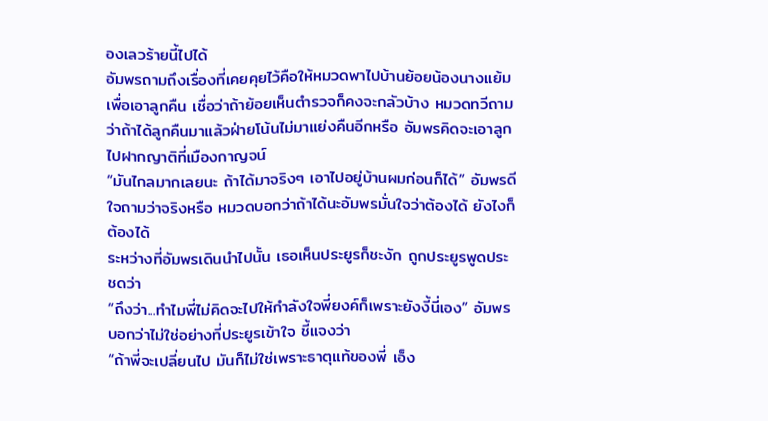องเลวร้ายนี้ไปได้
อัมพรถามถึงเรื่องที่เคยคุยไว้คือให้หมวดพาไปบ้านย้อยน้องนางแย้มเพื่อเอาลูกคืน เชื่อว่าถ้าย้อยเห็นตำรวจก็คงจะกลัวบ้าง หมวดทวีถามว่าถ้าได้ลูกคืนมาแล้วฝ่ายโน้นไม่มาแย่งคืนอีกหรือ อัมพรคิดจะเอาลูกไปฝากญาติที่เมืองกาญจน์
“มันไกลมากเลยนะ ถ้าได้มาจริงๆ เอาไปอยู่บ้านผมก่อนก็ได้” อัมพรดีใจถามว่าจริงหรือ หมวดบอกว่าถ้าได้นะอัมพรมั่นใจว่าต้องได้ ยังไงก็ต้องได้
ระหว่างที่อัมพรเดินนำไปนั้น เธอเห็นประยูรก็ชะงัก ถูกประยูรพูดประชดว่า
“ถึงว่า...ทำไมพี่ไม่คิดจะไปให้กำลังใจพี่ยงค์ก็เพราะยังงี้นี่เอง” อัมพรบอกว่าไม่ใช่อย่างที่ประยูรเข้าใจ ชี้แจงว่า
“ถ้าพี่จะเปลี่ยนไป มันก็ไม่ใช่เพราะธาตุแท้ของพี่ เอ็ง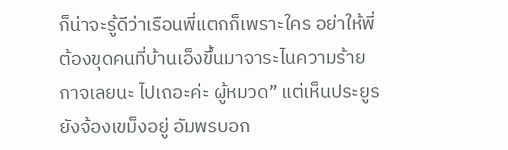ก็น่าจะรู้ดีว่าเรือนพี่แตกก็เพราะใคร อย่าให้พี่ต้องขุดคนที่บ้านเอ็งขึ้นมาจาระไนความร้ายกาจเลยนะ ไปเถอะค่ะ ผู้หมวด” แต่เห็นประยูรยังจ้องเขม็งอยู่ อัมพรบอก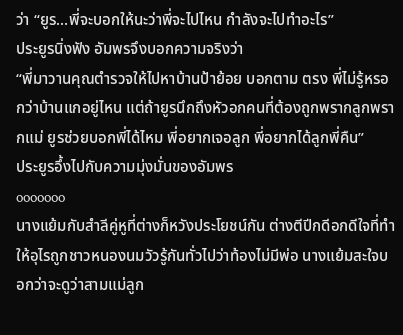ว่า “ยูร...พี่จะบอกให้นะว่าพี่จะไปไหน กำลังจะไปทำอะไร”
ประยูรนิ่งฟัง อัมพรจึงบอกความจริงว่า
“พี่มาวานคุณตำรวจให้ไปหาบ้านป้าย้อย บอกตาม ตรง พี่ไม่รู้หรอกว่าบ้านแกอยู่ไหน แต่ถ้ายูรนึกถึงหัวอกคนที่ต้องถูกพรากลูกพรากแม่ ยูรช่วยบอกพี่ได้ไหม พี่อยากเจอลูก พี่อยากได้ลูกพี่คืน”
ประยูรอึ้งไปกับความมุ่งมั่นของอัมพร
ooooooo
นางแย้มกับสำลีคู่หูที่ต่างก็หวังประโยชน์กัน ต่างตีปีกดีอกดีใจที่ทำให้อุไรถูกชาวหนองนมวัวรู้กันทั่วไปว่าท้องไม่มีพ่อ นางแย้มสะใจบอกว่าจะดูว่าสามแม่ลูก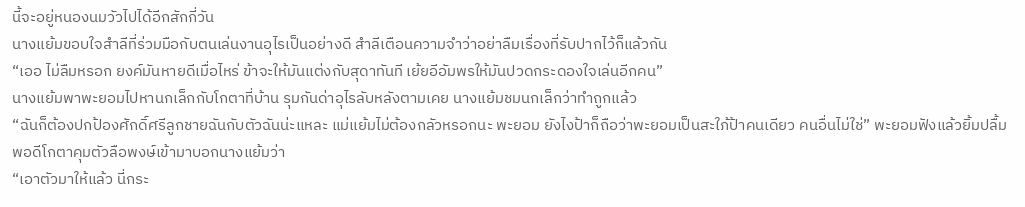นี้จะอยู่หนองนมวัวไปได้อีกสักกี่วัน
นางแย้มขอบใจสำลีที่ร่วมมือกับตนเล่นงานอุไรเป็นอย่างดี สำลีเตือนความจำว่าอย่าลืมเรื่องที่รับปากไว้ก็แล้วกัน
“เออ ไม่ลืมหรอก ยงค์มันหายดีเมื่อไหร่ ข้าจะให้มันแต่งกับสุดาทันที เย้ยอีอัมพรให้มันปวดกระดองใจเล่นอีกคน”
นางแย้มพาพะยอมไปหานกเล็กกับโกตาที่บ้าน รุมกันด่าอุไรลับหลังตามเคย นางแย้มชมนกเล็กว่าทำถูกแล้ว
“ฉันก็ต้องปกป้องศักดิ์ศรีลูกชายฉันกับตัวฉันน่ะแหละ แม่แย้มไม่ต้องกลัวหรอกนะ พะยอม ยังไงป้าก็ถือว่าพะยอมเป็นสะใภ้ป้าคนเดียว คนอื่นไม่ใช่” พะยอมฟังแล้วยิ้มปลื้ม พอดีโกตาคุมตัวลือพงษ์เข้ามาบอกนางแย้มว่า
“เอาตัวมาให้แล้ว นี่กระ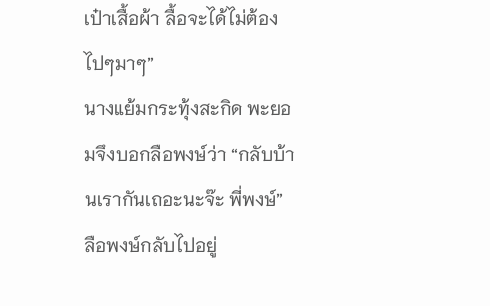เป๋าเสื้อผ้า ลื้อจะได้ไม่ต้องไปๆมาๆ”
นางแย้มกระทุ้งสะกิด พะยอมจึงบอกลือพงษ์ว่า “กลับบ้านเรากันเถอะนะจ๊ะ พี่พงษ์”
ลือพงษ์กลับไปอยู่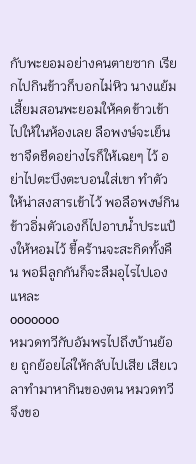กับพะยอมอย่างคนตายซาก เรียกไปกินข้าวก็บอกไม่หิว นางแย้มเสี้ยมสอนพะยอมให้คดข้าวเข้าไปให้ในห้องเลย ลือพงษ์จะเย็นชาจืดชืดอย่างไรก็ให้เฉยๆ ไว้ อย่าไปตะบึงตะบอนใส่เขา ทำตัวให้น่าสงสารเข้าไว้ พอลือพงษ์กินข้าวอิ่มตัวเองก็ไปอาบน้ำประแป้งให้หอมไว้ ขี้คร้านจะสะกิดทั้งคืน พอมีลูกกันก็จะลืมอุไรไปเองแหละ
ooooooo
หมวดทวีกับอัมพรไปถึงบ้านย้อย ถูกย้อยไล่ให้กลับไปเสีย เสียเวลาทำมาหากินของตน หมวดทวีจึงขอ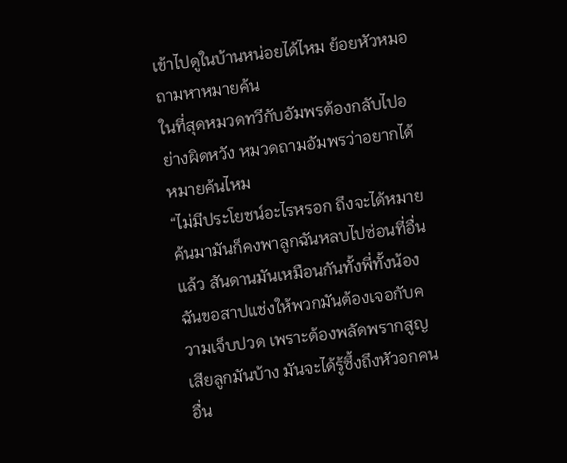เข้าไปดูในบ้านหน่อยได้ไหม ย้อยหัวหมอถามหาหมายค้น
ในที่สุดหมวดทวีกับอัมพรต้องกลับไปอย่างผิดหวัง หมวดถามอัมพรว่าอยากได้หมายค้นไหม
“ไม่มีประโยชน์อะไรหรอก ถึงจะได้หมายค้นมามันก็คงพาลูกฉันหลบไปซ่อนที่อื่นแล้ว สันดานมันเหมือนกันทั้งพี่ทั้งน้อง ฉันขอสาปแช่งให้พวกมันต้องเจอกับความเจ็บปวด เพราะต้องพลัดพรากสูญเสียลูกมันบ้าง มันจะได้รู้ซึ้งถึงหัวอกคนอื่น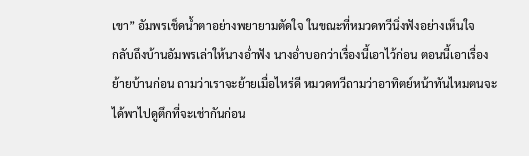เขา” อัมพรเช็ดน้ำตาอย่างพยายามตัดใจ ในขณะที่หมวดทวีนิ่งฟังอย่างเห็นใจ
กลับถึงบ้านอัมพรเล่าให้นางอ่ำฟัง นางอ่ำบอกว่าเรื่องนี้เอาไว้ก่อน ตอนนี้เอาเรื่องย้ายบ้านก่อน ถามว่าเราจะย้ายเมื่อไหร่ดี หมวดทวีถามว่าอาทิตย์หน้าทันไหมตนจะได้พาไปดูตึกที่จะเช่ากันก่อน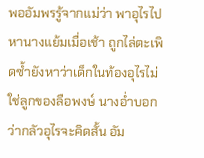พออัมพรรู้จากแม่ว่า พาอุไรไปหานางแย้มเมื่อเช้า ถูกไล่ตะเพิดซ้ำยังหาว่าเด็กในท้องอุไรไม่ใช่ลูกของลือพงษ์ นางอ่ำบอกว่ากลัวอุไรจะคิดสั้น อัม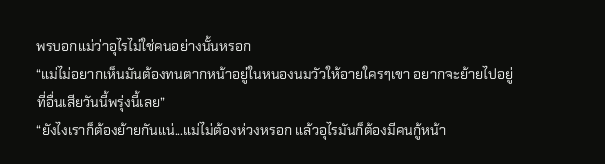พรบอกแม่ว่าอุไรไม่ใช่คนอย่างนั้นหรอก
“แม่ไม่อยากเห็นมันต้องทนตากหน้าอยู่ในหนองนมวัวให้อายใครๆเขา อยากจะย้ายไปอยู่ที่อื่นเสียวันนี้พรุ่งนี้เลย”
“ยังไงเราก็ต้องย้ายกันแน่...แม่ไม่ต้องห่วงหรอก แล้วอุไรมันก็ต้องมีคนกู้หน้า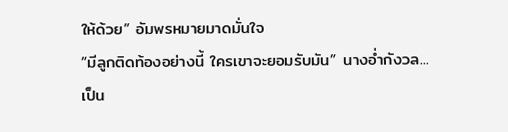ให้ด้วย” อัมพรหมายมาดมั่นใจ
“มีลูกติดท้องอย่างนี้ ใครเขาจะยอมรับมัน” นางอ่ำกังวล...เป็น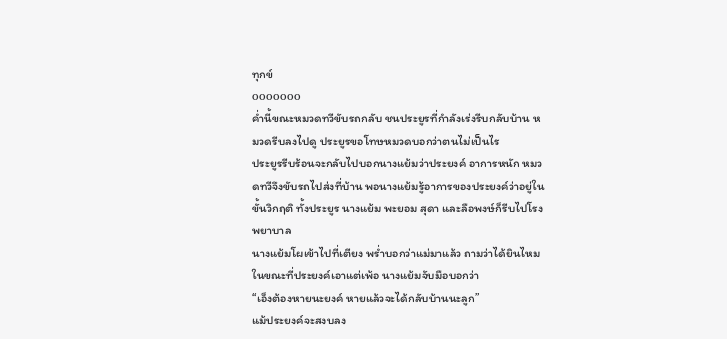ทุกข์
ooooooo
ค่ำนี้ขณะหมวดทวีขับรถกลับ ชนประยูรที่กำลังเร่งรีบกลับบ้าน หมวดรีบลงไปดู ประยูรขอโทษหมวดบอกว่าตนไม่เป็นไร
ประยูรรีบร้อนจะกลับไปบอกนางแย้มว่าประยงค์ อาการหนัก หมวดทวีจึงขับรถไปส่งที่บ้าน พอนางแย้มรู้อาการของประยงค์ว่าอยู่ในขั้นวิกฤติ ทั้งประยูร นางแย้ม พะยอม สุดา และลือพงษ์ก็รีบไปโรงพยาบาล
นางแย้มโผเข้าไปที่เตียง พร่ำบอกว่าแม่มาแล้ว ถามว่าได้ยินไหม ในขณะที่ประยงค์เอาแต่เพ้อ นางแย้มจับมือบอกว่า
“เอ็งต้องหายนะยงค์ หายแล้วจะได้กลับบ้านนะลูก”
แม้ประยงค์จะสงบลง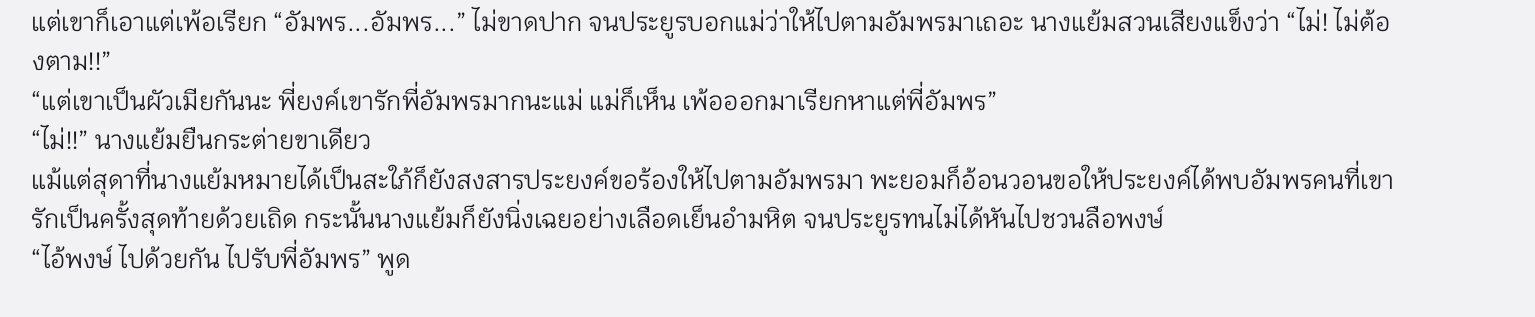แต่เขาก็เอาแต่เพ้อเรียก “อัมพร...อัมพร...” ไม่ขาดปาก จนประยูรบอกแม่ว่าให้ไปตามอัมพรมาเถอะ นางแย้มสวนเสียงแข็งว่า “ไม่! ไม่ต้องตาม!!”
“แต่เขาเป็นผัวเมียกันนะ พี่ยงค์เขารักพี่อัมพรมากนะแม่ แม่ก็เห็น เพ้อออกมาเรียกหาแต่พี่อัมพร”
“ไม่!!” นางแย้มยืนกระต่ายขาเดียว
แม้แต่สุดาที่นางแย้มหมายได้เป็นสะใภ้ก็ยังสงสารประยงค์ขอร้องให้ไปตามอัมพรมา พะยอมก็อ้อนวอนขอให้ประยงค์ได้พบอัมพรคนที่เขารักเป็นครั้งสุดท้ายด้วยเถิด กระนั้นนางแย้มก็ยังนิ่งเฉยอย่างเลือดเย็นอำมหิต จนประยูรทนไม่ได้หันไปชวนลือพงษ์
“ไอ้พงษ์ ไปด้วยกัน ไปรับพี่อัมพร” พูด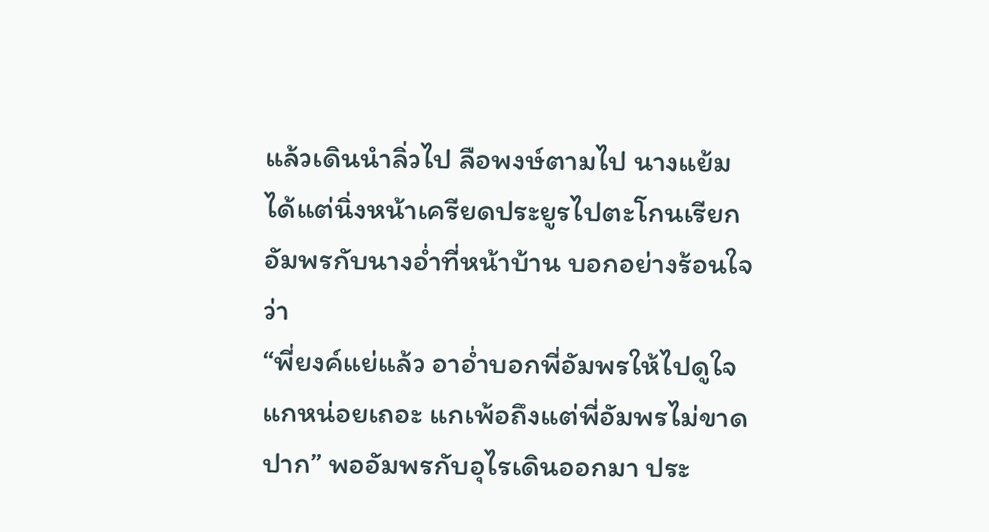แล้วเดินนำลิ่วไป ลือพงษ์ตามไป นางแย้มได้แต่นิ่งหน้าเครียดประยูรไปตะโกนเรียกอัมพรกับนางอ่ำที่หน้าบ้าน บอกอย่างร้อนใจว่า
“พี่ยงค์แย่แล้ว อาอ่ำบอกพี่อัมพรให้ไปดูใจแกหน่อยเถอะ แกเพ้อถึงแต่พี่อัมพรไม่ขาดปาก” พออัมพรกับอุไรเดินออกมา ประ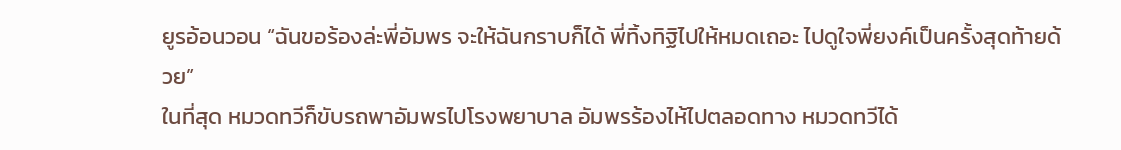ยูรอ้อนวอน “ฉันขอร้องล่ะพี่อัมพร จะให้ฉันกราบก็ได้ พี่ทิ้งทิฐิไปให้หมดเถอะ ไปดูใจพี่ยงค์เป็นครั้งสุดท้ายด้วย”
ในที่สุด หมวดทวีก็ขับรถพาอัมพรไปโรงพยาบาล อัมพรร้องไห้ไปตลอดทาง หมวดทวีได้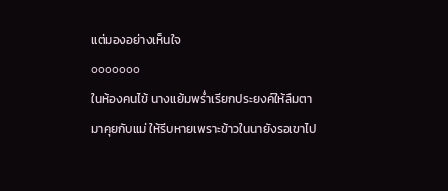แต่มองอย่างเห็นใจ
ooooooo
ในห้องคนไข้ นางแย้มพร่ำเรียกประยงค์ให้ลืมตามาคุยกับแม่ ให้รีบหายเพราะข้าวในนายังรอเขาไป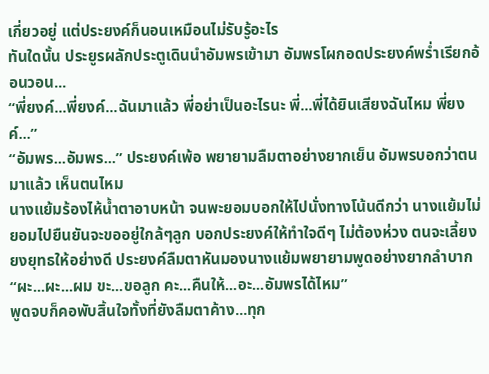เกี่ยวอยู่ แต่ประยงค์ก็นอนเหมือนไม่รับรู้อะไร
ทันใดนั้น ประยูรผลักประตูเดินนำอัมพรเข้ามา อัมพรโผกอดประยงค์พร่ำเรียกอ้อนวอน...
“พี่ยงค์...พี่ยงค์...ฉันมาแล้ว พี่อย่าเป็นอะไรนะ พี่...พี่ได้ยินเสียงฉันไหม พี่ยงค์...”
“อัมพร...อัมพร...” ประยงค์เพ้อ พยายามลืมตาอย่างยากเย็น อัมพรบอกว่าตนมาแล้ว เห็นตนไหม
นางแย้มร้องไห้น้ำตาอาบหน้า จนพะยอมบอกให้ไปนั่งทางโน้นดีกว่า นางแย้มไม่ยอมไปยืนยันจะขออยู่ใกล้ๆลูก บอกประยงค์ให้ทำใจดีๆ ไม่ต้องห่วง ตนจะเลี้ยงยงยุทธให้อย่างดี ประยงค์ลืมตาหันมองนางแย้มพยายามพูดอย่างยากลำบาก
“ผะ...ผะ...ผม ขะ...ขอลูก คะ...คืนให้...อะ...อัมพรได้ไหม”
พูดจบก็คอพับสิ้นใจทั้งที่ยังลืมตาค้าง...ทุก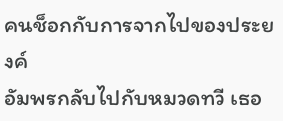คนช็อกกับการจากไปของประยงค์
อัมพรกลับไปกับหมวดทวี เธอ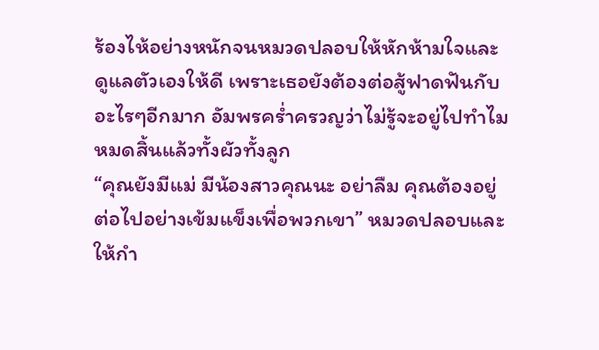ร้องไห้อย่างหนักจนหมวดปลอบให้หักห้ามใจและดูแลตัวเองให้ดี เพราะเธอยังต้องต่อสู้ฟาดฟันกับอะไรๆอีกมาก อัมพรคร่ำครวญว่าไม่รู้จะอยู่ไปทำไม หมดสิ้นแล้วทั้งผัวทั้งลูก
“คุณยังมีแม่ มีน้องสาวคุณนะ อย่าลืม คุณต้องอยู่ต่อไปอย่างเข้มแข็งเพื่อพวกเขา” หมวดปลอบและให้กำ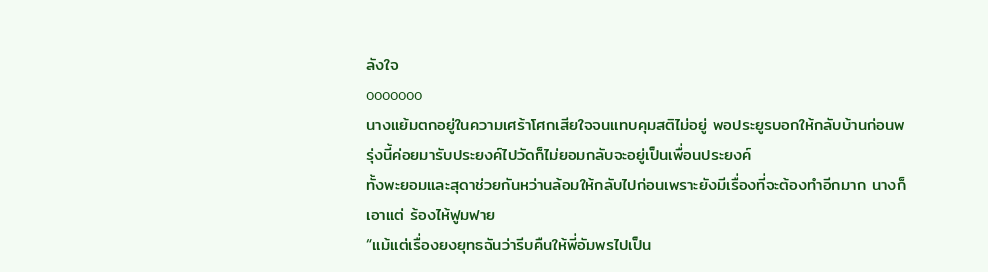ลังใจ
ooooooo
นางแย้มตกอยู่ในความเศร้าโศกเสียใจจนแทบคุมสติไม่อยู่ พอประยูรบอกให้กลับบ้านก่อนพรุ่งนี้ค่อยมารับประยงค์ไปวัดก็ไม่ยอมกลับจะอยู่เป็นเพื่อนประยงค์
ทั้งพะยอมและสุดาช่วยกันหว่านล้อมให้กลับไปก่อนเพราะยังมีเรื่องที่จะต้องทำอีกมาก นางก็เอาแต่ ร้องไห้ฟูมฟาย
“แม้แต่เรื่องยงยุทธฉันว่ารีบคืนให้พี่อัมพรไปเป็น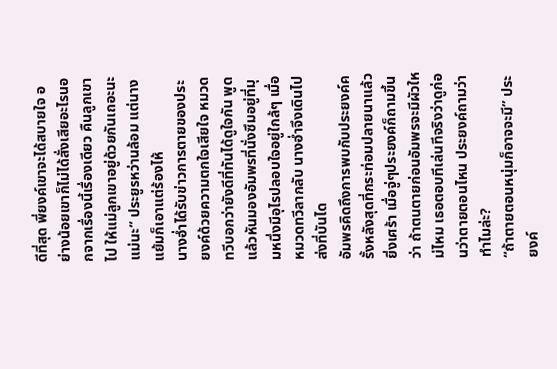ดีที่สุด พี่ยงค์เขาจะได้สบายใจ อย่างน้อยเขาก็ไม่ได้สั่งเสียอะไรนอกจากเรื่องนี้เรื่องเดียว คืนลูกเขาไป ให้แม่ลูกเขาอยู่ด้วยกันเถอะนะแม่นะ” ประยูรหว่านล้อม แต่นางแย้มก็เอาแต่ร้องไห้
นางอ่ำได้รับข่าวการตายของประยงค์ด้วยความตกใจเสียใจ หมวดทวีบอกว่ายังดีที่ทันได้ดูใจกัน พูดแล้วหันมองอัมพรที่นั่งซึมอยู่ที่มุมหนึ่งมีอุไรปลอบใจอยู่ใกล้ๆ เมื่อหมวดทวีลากลับ นางอ่ำจึงเดินไปส่งที่บันได
อัมพรคิดถึงการพบกับประยงค์ครั้งหลังสุดที่กระท่อมปลายนาแล้วยิ่งเศร้า เมื่อจู่ๆประยงค์ก็ถามขึ้นว่า ถ้าตนตายก่อนอัมพรจะมีผัวใหม่ไหม เธอตอบทีเล่นทีจริงว่าดูก่อนว่าตายตอนไหน ประยงค์ถามว่าทำไมล่ะ?
“ถ้าตายตอนหนุ่มก็อาจจะมี” ประยงค์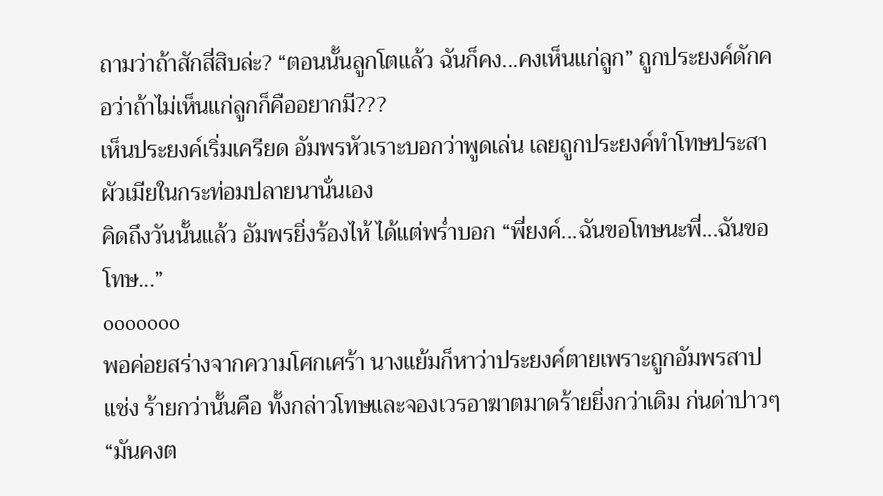ถามว่าถ้าสักสี่สิบล่ะ? “ตอนนั้นลูกโตแล้ว ฉันก็คง...คงเห็นแก่ลูก” ถูกประยงค์ดักคอว่าถ้าไม่เห็นแก่ลูกก็คืออยากมี???
เห็นประยงค์เริ่มเครียด อัมพรหัวเราะบอกว่าพูดเล่น เลยถูกประยงค์ทำโทษประสาผัวเมียในกระท่อมปลายนานั่นเอง
คิดถึงวันนั้นแล้ว อัมพรยิ่งร้องไห้ ได้แต่พร่ำบอก “พี่ยงค์...ฉันขอโทษนะพี่...ฉันขอโทษ...”
ooooooo
พอค่อยสร่างจากความโศกเศร้า นางแย้มก็หาว่าประยงค์ตายเพราะถูกอัมพรสาปแช่ง ร้ายกว่านั้นคือ ทั้งกล่าวโทษและจองเวรอาฆาตมาดร้ายยิ่งกว่าเดิม ก่นด่าปาวๆ
“มันคงต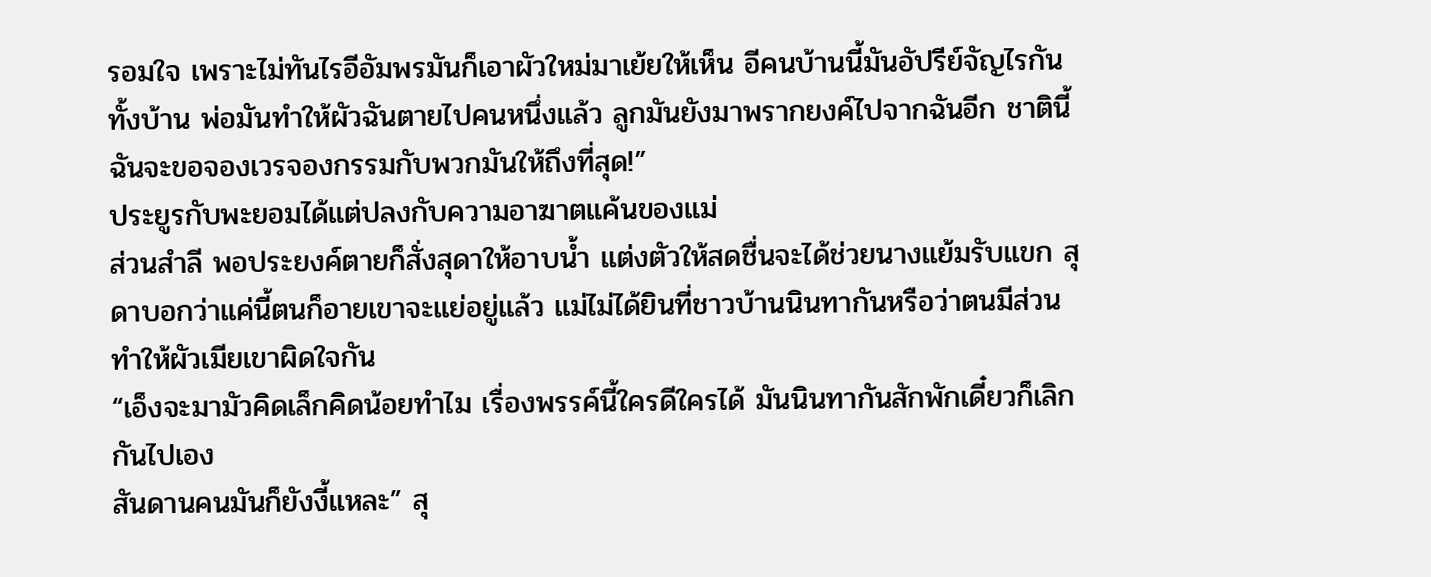รอมใจ เพราะไม่ทันไรอีอัมพรมันก็เอาผัวใหม่มาเย้ยให้เห็น อีคนบ้านนี้มันอัปรีย์จัญไรกันทั้งบ้าน พ่อมันทำให้ผัวฉันตายไปคนหนึ่งแล้ว ลูกมันยังมาพรากยงค์ไปจากฉันอีก ชาตินี้ฉันจะขอจองเวรจองกรรมกับพวกมันให้ถึงที่สุด!”
ประยูรกับพะยอมได้แต่ปลงกับความอาฆาตแค้นของแม่
ส่วนสำลี พอประยงค์ตายก็สั่งสุดาให้อาบน้ำ แต่งตัวให้สดชื่นจะได้ช่วยนางแย้มรับแขก สุดาบอกว่าแค่นี้ตนก็อายเขาจะแย่อยู่แล้ว แม่ไม่ได้ยินที่ชาวบ้านนินทากันหรือว่าตนมีส่วนทำให้ผัวเมียเขาผิดใจกัน
“เอ็งจะมามัวคิดเล็กคิดน้อยทำไม เรื่องพรรค์นี้ใครดีใครได้ มันนินทากันสักพักเดี๋ยวก็เลิกกันไปเอง
สันดานคนมันก็ยังงี้แหละ” สุ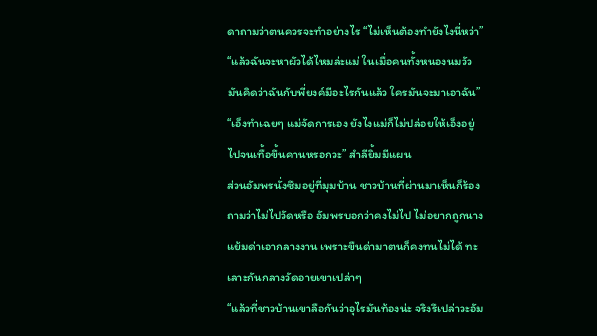ดาถามว่าตนควรจะทำอย่างไร “ไม่เห็นต้องทำยังไงนี่หว่า”
“แล้วฉันจะหาผัวได้ไหมล่ะแม่ ในเมื่อคนทั้งหนองนมวัวมันคิดว่าฉันกับพี่ยงค์มีอะไรกันแล้ว ใครมันจะมาเอาฉัน”
“เอ็งทำเฉยๆ แม่จัดการเอง ยังไงแม่ก็ไม่ปล่อยให้เอ็งอยู่ไปจนเทื้อขึ้นคานหรอกวะ” สำลียิ้มมีแผน
ส่วนอัมพรนั่งซึมอยู่ที่มุมบ้าน ชาวบ้านที่ผ่านมาเห็นก็ร้องถามว่าไม่ไปวัดหรือ อัมพรบอกว่าคงไม่ไป ไม่อยากถูกนางแย้มด่าเอากลางงาน เพราะขืนด่ามาตนก็คงทนไม่ได้ ทะเลาะกันกลางวัดอายเขาเปล่าๆ
“แล้วที่ชาวบ้านเขาลือกันว่าอุไรมันท้องน่ะ จริงรึเปล่าวะอัม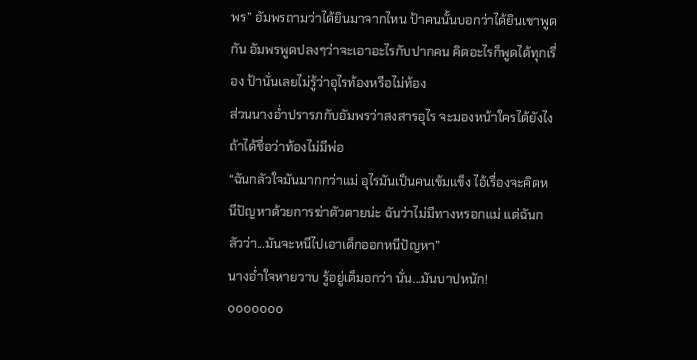พร” อัมพรถามว่าได้ยินมาจากไหน ป้าคนนั้นบอกว่าได้ยินเขาพูดกัน อัมพรพูดปลงๆว่าจะเอาอะไรกับปากคน คิดอะไรก็พูดได้ทุกเรื่อง ป้านั่นเลยไม่รู้ว่าอุไรท้องหรือไม่ท้อง
ส่วนนางอ่ำปรารภกับอัมพรว่าสงสารอุไร จะมองหน้าใครได้ยังไงถ้าได้ชื่อว่าท้องไม่มีพ่อ
“ฉันกลัวใจมันมากกว่าแม่ อุไรมันเป็นคนเข้มแข็ง ไอ้เรื่องจะคิดหนีปัญหาด้วยการฆ่าตัวตายน่ะ ฉันว่าไม่มีทางหรอกแม่ แต่ฉันกลัวว่า...มันจะหนีไปเอาเด็กออกหนีปัญหา”
นางอ่ำใจหายวาบ รู้อยู่เต็มอกว่า นั่น...มันบาปหนัก!
ooooooo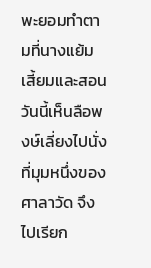พะยอมทำตามที่นางแย้มเสี้ยมและสอน วันนี้เห็นลือพงษ์เลี่ยงไปนั่งที่มุมหนึ่งของศาลาวัด จึงไปเรียก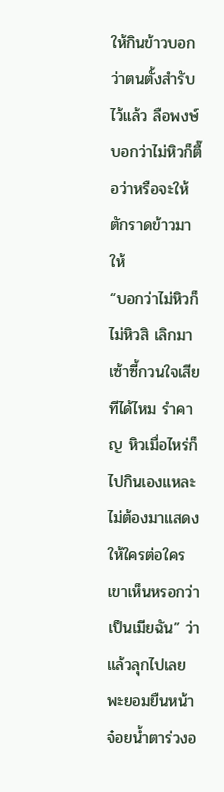ให้กินข้าวบอกว่าตนตั้งสำรับไว้แล้ว ลือพงษ์บอกว่าไม่หิวก็ตื๊อว่าหรือจะให้ตักราดข้าวมาให้
“บอกว่าไม่หิวก็ไม่หิวสิ เลิกมาเซ้าซี้กวนใจเสียทีได้ไหม รำคาญ หิวเมื่อไหร่ก็ไปกินเองแหละ ไม่ต้องมาแสดงให้ใครต่อใครเขาเห็นหรอกว่าเป็นเมียฉัน” ว่าแล้วลุกไปเลย พะยอมยืนหน้าจ๋อยน้ำตาร่วงอ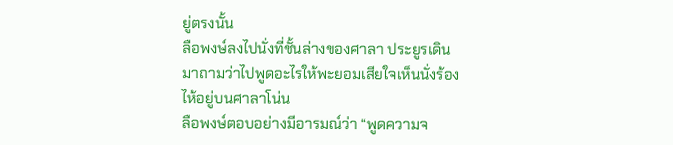ยู่ตรงนั้น
ลือพงษ์ลงไปนั่งที่ชั้นล่างของศาลา ประยูรเดินมาถามว่าไปพูดอะไรให้พะยอมเสียใจเห็นนั่งร้องไห้อยู่บนศาลาโน่น
ลือพงษ์ตอบอย่างมีอารมณ์ว่า “พูดความจ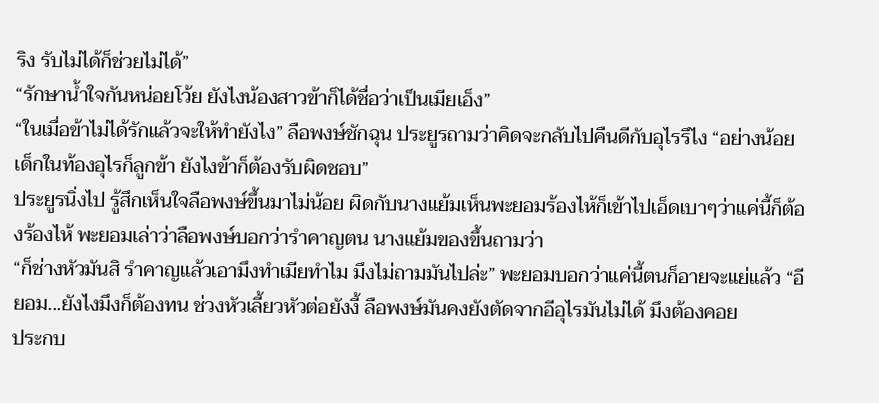ริง รับไม่ได้ก็ช่วยไม่ได้”
“รักษาน้ำใจกันหน่อยโว้ย ยังไงน้องสาวข้าก็ได้ชื่อว่าเป็นเมียเอ็ง”
“ในเมื่อข้าไม่ได้รักแล้วจะให้ทำยังไง” ลือพงษ์ชักฉุน ประยูรถามว่าคิดจะกลับไปคืนดีกับอุไรรึไง “อย่างน้อย เด็กในท้องอุไรก็ลูกข้า ยังไงข้าก็ต้องรับผิดชอบ”
ประยูรนิ่งไป รู้สึกเห็นใจลือพงษ์ขึ้นมาไม่น้อย ผิดกับนางแย้มเห็นพะยอมร้องไห้ก็เข้าไปเอ็ดเบาๆว่าแค่นี้ก็ต้องร้องไห้ พะยอมเล่าว่าลือพงษ์บอกว่ารำคาญตน นางแย้มของขึ้นถามว่า
“ก็ช่างหัวมันสิ รำคาญแล้วเอามึงทำเมียทำไม มึงไม่ถามมันไปล่ะ” พะยอมบอกว่าแค่นี้ตนก็อายจะแย่แล้ว “อียอม...ยังไงมึงก็ต้องทน ช่วงหัวเลี้ยวหัวต่อยังงี้ ลือพงษ์มันคงยังตัดจากอีอุไรมันไม่ได้ มึงต้องคอย
ประกบ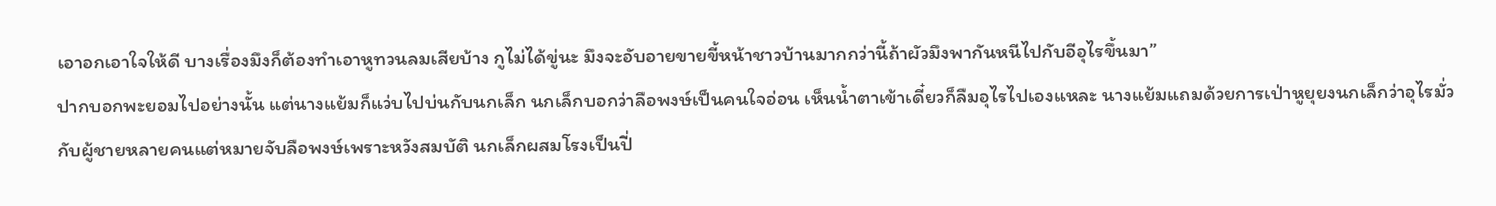เอาอกเอาใจให้ดี บางเรื่องมึงก็ต้องทำเอาหูทวนลมเสียบ้าง กูไม่ได้ขู่นะ มึงจะอับอายขายขี้หน้าชาวบ้านมากกว่านี้ถ้าผัวมึงพากันหนีไปกับอีอุไรขึ้นมา”
ปากบอกพะยอมไปอย่างนั้น แต่นางแย้มก็แว่บไปบ่นกับนกเล็ก นกเล็กบอกว่าลือพงษ์เป็นคนใจอ่อน เห็นน้ำตาเข้าเดี๋ยวก็ลืมอุไรไปเองแหละ นางแย้มแถมด้วยการเป่าหูยุยงนกเล็กว่าอุไรมั่วกับผู้ชายหลายคนแต่หมายจับลือพงษ์เพราะหวังสมบัติ นกเล็กผสมโรงเป็นปี่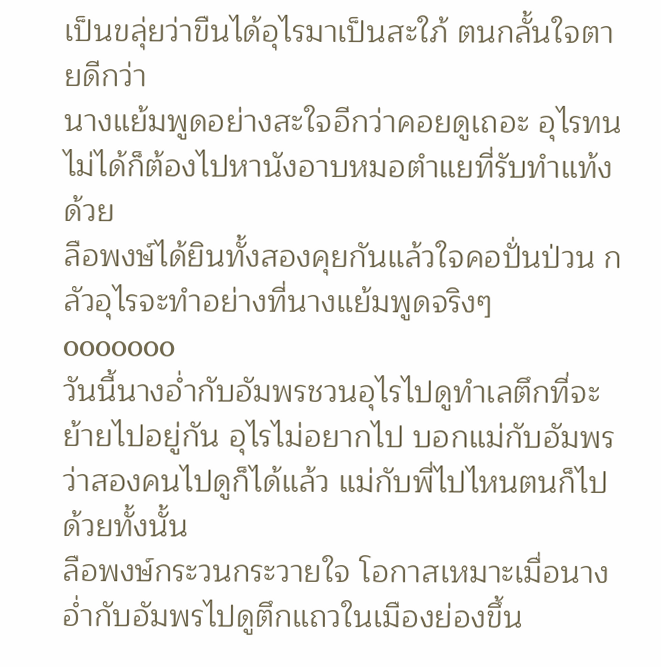เป็นขลุ่ยว่าขืนได้อุไรมาเป็นสะใภ้ ตนกลั้นใจตายดีกว่า
นางแย้มพูดอย่างสะใจอีกว่าคอยดูเถอะ อุไรทนไม่ได้ก็ต้องไปหานังอาบหมอตำแยที่รับทำแท้งด้วย
ลือพงษ์ได้ยินทั้งสองคุยกันแล้วใจคอปั่นป่วน กลัวอุไรจะทำอย่างที่นางแย้มพูดจริงๆ
ooooooo
วันนี้นางอ่ำกับอัมพรชวนอุไรไปดูทำเลตึกที่จะย้ายไปอยู่กัน อุไรไม่อยากไป บอกแม่กับอัมพรว่าสองคนไปดูก็ได้แล้ว แม่กับพี่ไปไหนตนก็ไปด้วยทั้งนั้น
ลือพงษ์กระวนกระวายใจ โอกาสเหมาะเมื่อนางอ่ำกับอัมพรไปดูตึกแถวในเมืองย่องขึ้น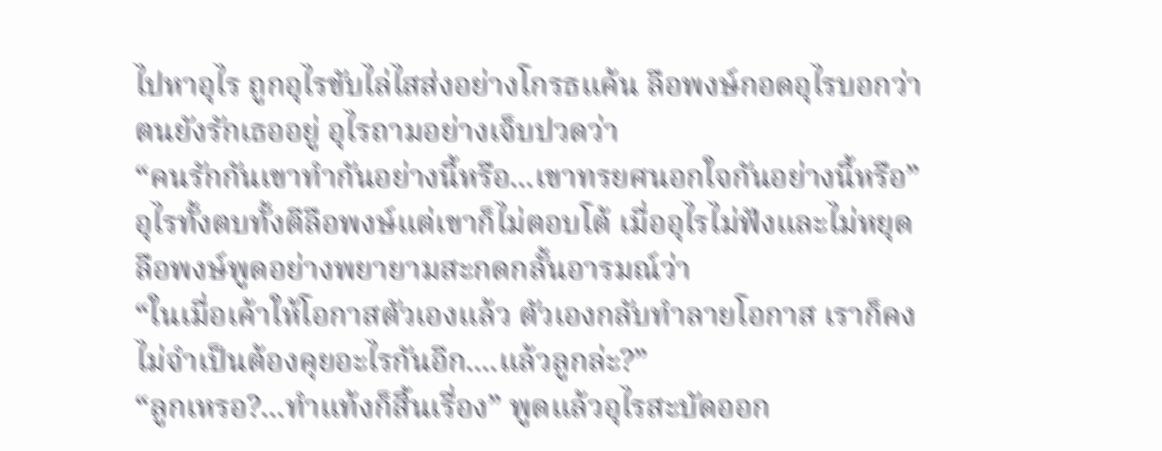ไปหาอุไร ถูกอุไรขับไล่ไสส่งอย่างโกรธแค้น ลือพงษ์กอดอุไรบอกว่าตนยังรักเธออยู่ อุไรถามอย่างเจ็บปวดว่า
“คนรักกันเขาทำกันอย่างนี้หรือ...เขาทรยศนอกใจกันอย่างนี้หรือ” อุไรทั้งตบทั้งตีลือพงษ์แต่เขาก็ไม่ตอบโต้ เมื่ออุไรไม่ฟังและไม่หยุด ลือพงษ์พูดอย่างพยายามสะกดกลั้นอารมณ์ว่า
“ในเมื่อเค้าให้โอกาสตัวเองแล้ว ตัวเองกลับทำลายโอกาส เราก็คงไม่จำเป็นต้องคุยอะไรกันอีก....แล้วลูกล่ะ?”
“ลูกเหรอ?...ทำแท้งก็สิ้นเรื่อง” พูดแล้วอุไรสะบัดออก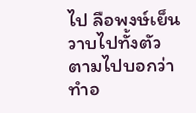ไป ลือพงษ์เย็นวาบไปทั้งตัว ตามไปบอกว่าทำอ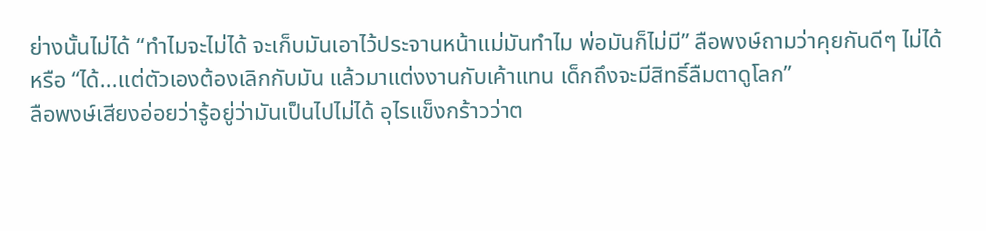ย่างนั้นไม่ได้ “ทำไมจะไม่ได้ จะเก็บมันเอาไว้ประจานหน้าแม่มันทำไม พ่อมันก็ไม่มี” ลือพงษ์ถามว่าคุยกันดีๆ ไม่ได้หรือ “ได้...แต่ตัวเองต้องเลิกกับมัน แล้วมาแต่งงานกับเค้าแทน เด็กถึงจะมีสิทธิ์ลืมตาดูโลก”
ลือพงษ์เสียงอ่อยว่ารู้อยู่ว่ามันเป็นไปไม่ได้ อุไรแข็งกร้าวว่าต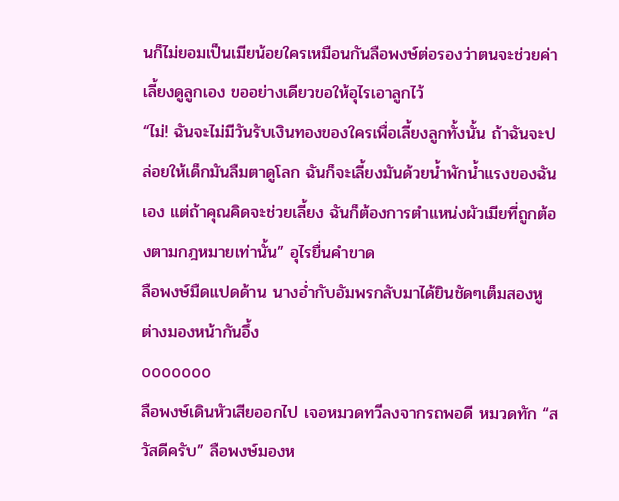นก็ไม่ยอมเป็นเมียน้อยใครเหมือนกันลือพงษ์ต่อรองว่าตนจะช่วยค่าเลี้ยงดูลูกเอง ขออย่างเดียวขอให้อุไรเอาลูกไว้
“ไม่! ฉันจะไม่มีวันรับเงินทองของใครเพื่อเลี้ยงลูกทั้งนั้น ถ้าฉันจะปล่อยให้เด็กมันลืมตาดูโลก ฉันก็จะเลี้ยงมันด้วยน้ำพักน้ำแรงของฉันเอง แต่ถ้าคุณคิดจะช่วยเลี้ยง ฉันก็ต้องการตำแหน่งผัวเมียที่ถูกต้องตามกฎหมายเท่านั้น” อุไรยื่นคำขาด
ลือพงษ์มืดแปดด้าน นางอ่ำกับอัมพรกลับมาได้ยินชัดๆเต็มสองหู ต่างมองหน้ากันอึ้ง
ooooooo
ลือพงษ์เดินหัวเสียออกไป เจอหมวดทวีลงจากรถพอดี หมวดทัก “สวัสดีครับ” ลือพงษ์มองห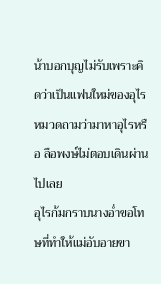น้าบอกบุญไม่รับเพราะคิดว่าเป็นแฟนใหม่ของอุไร หมวดถามว่ามาหาอุไรหรือ ลือพงษ์ไม่ตอบเดินผ่านไปเลย
อุไรก้มกราบนางอ่ำขอโทษที่ทำให้แม่อับอายขา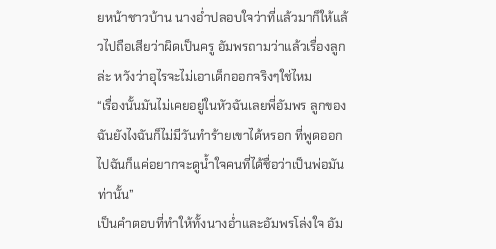ยหน้าชาวบ้าน นางอ่ำปลอบใจว่าที่แล้วมาก็ให้แล้วไปถือเสียว่าผิดเป็นครู อัมพรถามว่าแล้วเรื่องลูกล่ะ หวังว่าอุไรจะไม่เอาเด็กออกจริงๆใช่ไหม
“เรื่องนั้นมันไม่เคยอยู่ในหัวฉันเลยพี่อัมพร ลูกของฉันยังไงฉันก็ไม่มีวันทำร้ายเขาได้หรอก ที่พูดออกไปฉันก็แค่อยากจะดูน้ำใจคนที่ได้ชื่อว่าเป็นพ่อมันท่านั้น”
เป็นคำตอบที่ทำให้ทั้งนางอ่ำและอัมพรโล่งใจ อัม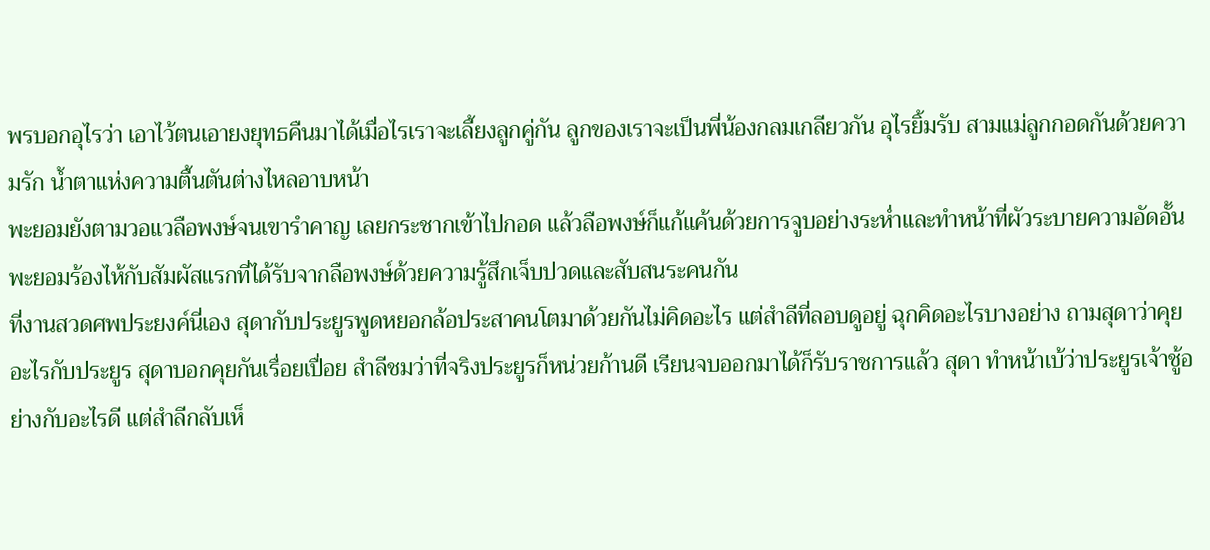พรบอกอุไรว่า เอาไว้ตนเอายงยุทธคืนมาได้เมื่อไรเราจะเลี้ยงลูกคู่กัน ลูกของเราจะเป็นพี่น้องกลมเกลียวกัน อุไรยิ้มรับ สามแม่ลูกกอดกันด้วยความรัก น้ำตาแห่งความตื้นตันต่างไหลอาบหน้า
พะยอมยังตามวอแวลือพงษ์จนเขารำคาญ เลยกระชากเข้าไปกอด แล้วลือพงษ์ก็แก้แค้นด้วยการจูบอย่างระห่ำและทำหน้าที่ผัวระบายความอัดอั้น พะยอมร้องไห้กับสัมผัสแรกที่ได้รับจากลือพงษ์ด้วยความรู้สึกเจ็บปวดและสับสนระคนกัน
ที่งานสวดศพประยงค์นี่เอง สุดากับประยูรพูดหยอกล้อประสาคนโตมาด้วยกันไม่คิดอะไร แต่สำลีที่ลอบดูอยู่ ฉุกคิดอะไรบางอย่าง ถามสุดาว่าคุยอะไรกับประยูร สุดาบอกคุยกันเรื่อยเปื่อย สำลีชมว่าที่จริงประยูรก็หน่วยก้านดี เรียนจบออกมาได้ก็รับราชการแล้ว สุดา ทำหน้าเบ้ว่าประยูรเจ้าชู้อย่างกับอะไรดี แต่สำลีกลับเห็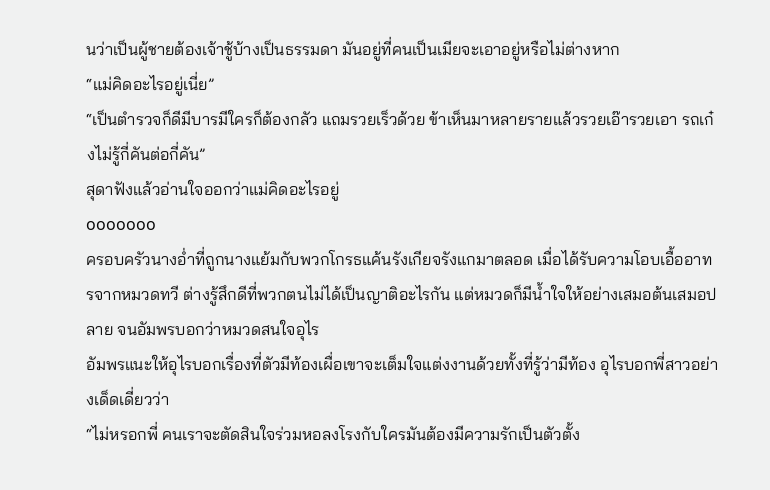นว่าเป็นผู้ชายต้องเจ้าชู้บ้างเป็นธรรมดา มันอยู่ที่คนเป็นเมียจะเอาอยู่หรือไม่ต่างหาก
“แม่คิดอะไรอยู่เนี่ย”
“เป็นตำรวจก็ดีมีบารมีใครก็ต้องกลัว แถมรวยเร็วด้วย ข้าเห็นมาหลายรายแล้วรวยเอ๊ารวยเอา รถเก๋งไม่รู้กี่คันต่อกี่คัน”
สุดาฟังแล้วอ่านใจออกว่าแม่คิดอะไรอยู่
ooooooo
ครอบครัวนางอ่ำที่ถูกนางแย้มกับพวกโกรธแค้นรังเกียจรังแกมาตลอด เมื่อได้รับความโอบเอื้ออาทรจากหมวดทวี ต่างรู้สึกดีที่พวกตนไม่ได้เป็นญาติอะไรกัน แต่หมวดก็มีน้ำใจให้อย่างเสมอต้นเสมอปลาย จนอัมพรบอกว่าหมวดสนใจอุไร
อัมพรแนะให้อุไรบอกเรื่องที่ตัวมีท้องเผื่อเขาจะเต็มใจแต่งงานด้วยทั้งที่รู้ว่ามีท้อง อุไรบอกพี่สาวอย่างเด็ดเดี่ยวว่า
“ไม่หรอกพี่ คนเราจะตัดสินใจร่วมหอลงโรงกับใครมันต้องมีความรักเป็นตัวตั้ง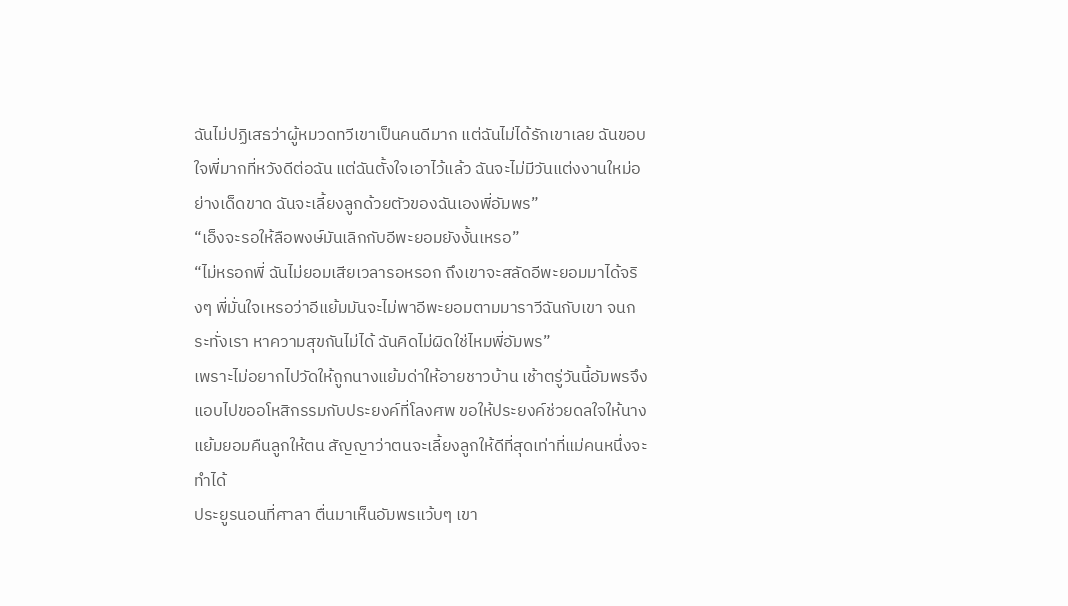ฉันไม่ปฏิเสธว่าผู้หมวดทวีเขาเป็นคนดีมาก แต่ฉันไม่ได้รักเขาเลย ฉันขอบใจพี่มากที่หวังดีต่อฉัน แต่ฉันตั้งใจเอาไว้แล้ว ฉันจะไม่มีวันแต่งงานใหม่อย่างเด็ดขาด ฉันจะเลี้ยงลูกด้วยตัวของฉันเองพี่อัมพร”
“เอ็งจะรอให้ลือพงษ์มันเลิกกับอีพะยอมยังงั้นเหรอ”
“ไม่หรอกพี่ ฉันไม่ยอมเสียเวลารอหรอก ถึงเขาจะสลัดอีพะยอมมาได้จริงๆ พี่มั่นใจเหรอว่าอีแย้มมันจะไม่พาอีพะยอมตามมาราวีฉันกับเขา จนกระทั่งเรา หาความสุขกันไม่ได้ ฉันคิดไม่ผิดใช่ไหมพี่อัมพร”
เพราะไม่อยากไปวัดให้ถูกนางแย้มด่าให้อายชาวบ้าน เช้าตรู่วันนี้อัมพรจึงแอบไปขออโหสิกรรมกับประยงค์ที่โลงศพ ขอให้ประยงค์ช่วยดลใจให้นางแย้มยอมคืนลูกให้ตน สัญญาว่าตนจะเลี้ยงลูกให้ดีที่สุดเท่าที่แม่คนหนึ่งจะทำได้
ประยูรนอนที่ศาลา ตื่นมาเห็นอัมพรแว้บๆ เขา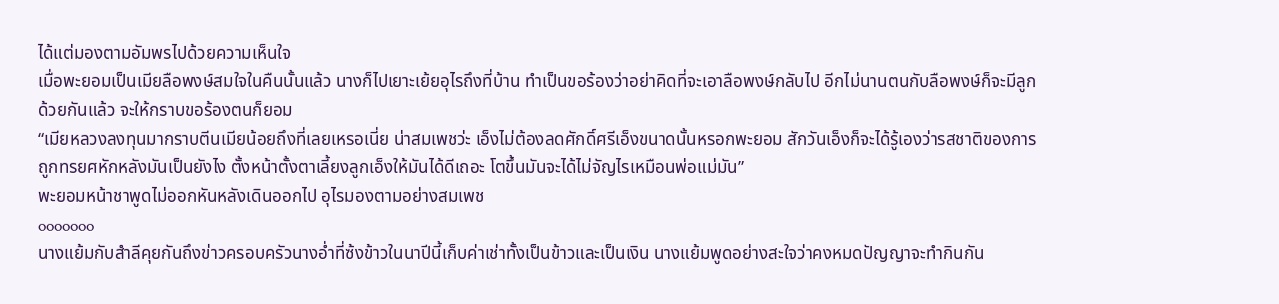ได้แต่มองตามอัมพรไปด้วยความเห็นใจ
เมื่อพะยอมเป็นเมียลือพงษ์สมใจในคืนนั้นแล้ว นางก็ไปเยาะเย้ยอุไรถึงที่บ้าน ทำเป็นขอร้องว่าอย่าคิดที่จะเอาลือพงษ์กลับไป อีกไม่นานตนกับลือพงษ์ก็จะมีลูกด้วยกันแล้ว จะให้กราบขอร้องตนก็ยอม
“เมียหลวงลงทุนมากราบตีนเมียน้อยถึงที่เลยเหรอเนี่ย น่าสมเพชว่ะ เอ็งไม่ต้องลดศักดิ์ศรีเอ็งขนาดนั้นหรอกพะยอม สักวันเอ็งก็จะได้รู้เองว่ารสชาติของการถูกทรยศหักหลังมันเป็นยังไง ตั้งหน้าตั้งตาเลี้ยงลูกเอ็งให้มันได้ดีเถอะ โตขึ้นมันจะได้ไม่จัญไรเหมือนพ่อแม่มัน”
พะยอมหน้าชาพูดไม่ออกหันหลังเดินออกไป อุไรมองตามอย่างสมเพช
ooooooo
นางแย้มกับสำลีคุยกันถึงข่าวครอบครัวนางอ่ำที่ซ้งข้าวในนาปีนี้เก็บค่าเช่าทั้งเป็นข้าวและเป็นเงิน นางแย้มพูดอย่างสะใจว่าคงหมดปัญญาจะทำกินกัน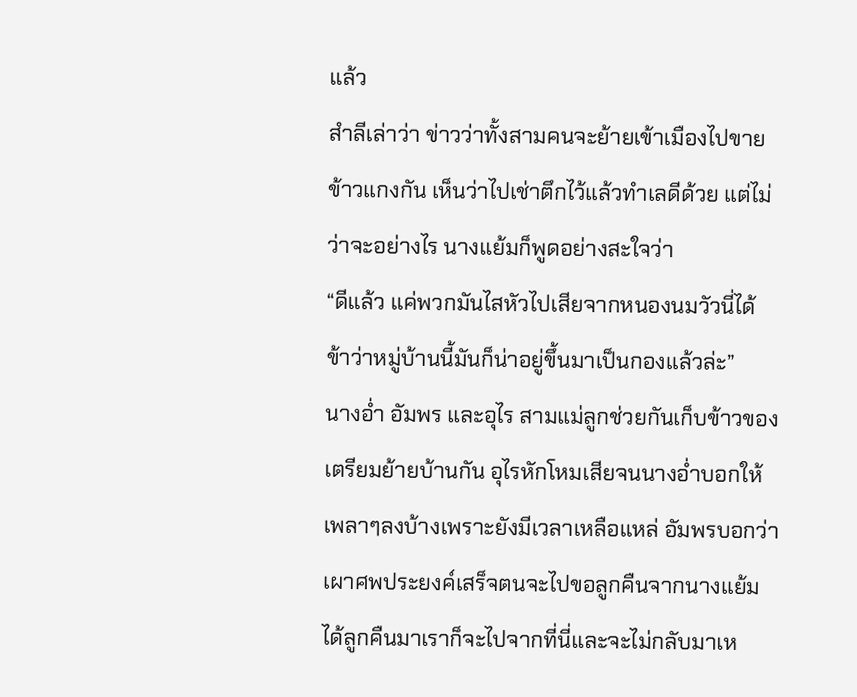แล้ว
สำลีเล่าว่า ข่าวว่าทั้งสามคนจะย้ายเข้าเมืองไปขายข้าวแกงกัน เห็นว่าไปเช่าตึกไว้แล้วทำเลดีด้วย แต่ไม่ว่าจะอย่างไร นางแย้มก็พูดอย่างสะใจว่า
“ดีแล้ว แค่พวกมันไสหัวไปเสียจากหนองนมวัวนี่ได้ ข้าว่าหมู่บ้านนี้มันก็น่าอยู่ขึ้นมาเป็นกองแล้วล่ะ”
นางอ่ำ อัมพร และอุไร สามแม่ลูกช่วยกันเก็บข้าวของเตรียมย้ายบ้านกัน อุไรหักโหมเสียจนนางอ่ำบอกให้เพลาๆลงบ้างเพราะยังมีเวลาเหลือแหล่ อัมพรบอกว่าเผาศพประยงค์เสร็จตนจะไปขอลูกคืนจากนางแย้ม ได้ลูกคืนมาเราก็จะไปจากที่นี่และจะไม่กลับมาเห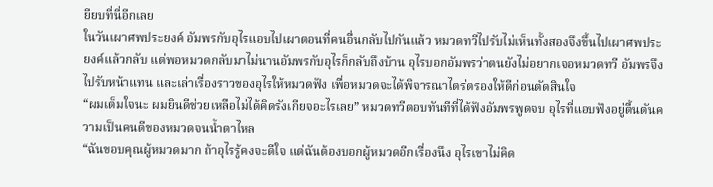ยียบที่นี่อีกเลย
ในวันเผาศพประยงค์ อัมพรกับอุไรแอบไปเผาตอนที่คนอื่นกลับไปกันแล้ว หมวดทวีไปรับไม่เห็นทั้งสองจึงขึ้นไปเผาศพประยงค์แล้วกลับ แต่พอหมวดกลับมาไม่นานอัมพรกับอุไรก็กลับถึงบ้าน อุไรบอกอัมพรว่าตนยังไม่อยากเจอหมวดทวี อัมพรจึงไปรับหน้าแทน และเล่าเรื่องราวของอุไรให้หมวดฟัง เพื่อหมวดจะได้พิจารณาไตร่ตรองให้ดีก่อนตัดสินใจ
“ผมเต็มใจนะ ผมยินดีช่วยเหลือไม่ได้คิดรังเกียจอะไรเลย” หมวดทวีตอบทันทีที่ได้ฟังอัมพรพูดจบ อุไรที่แอบฟังอยู่ตื้นตันความเป็นคนดีของหมวดจนน้ำตาไหล
“ฉันขอบคุณผู้หมวดมาก ถ้าอุไรรู้คงจะดีใจ แต่ฉันต้องบอกผู้หมวดอีกเรื่องนึง อุไรเขาไม่คิด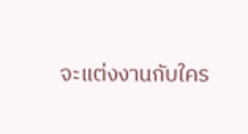จะแต่งงานกับใคร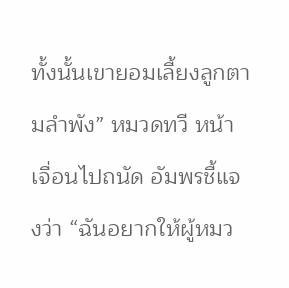ทั้งนั้นเขายอมเลี้ยงลูกตามลำพัง” หมวดทวี หน้าเจื่อนไปถนัด อัมพรชี้แจงว่า “ฉันอยากให้ผู้หมว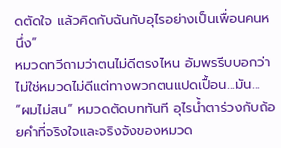ดตัดใจ แล้วคิดกับฉันกับอุไรอย่างเป็นเพื่อนคนหนึ่ง”
หมวดทวีถามว่าตนไม่ดีตรงไหน อัมพรรีบบอกว่าไม่ใช่หมวดไม่ดีแต่ทางพวกตนแปดเปื้อน...มัน...
“ผมไม่สน” หมวดตัดบททันที อุไรน้ำตาร่วงกับถ้อยคำที่จริงใจและจริงจังของหมวด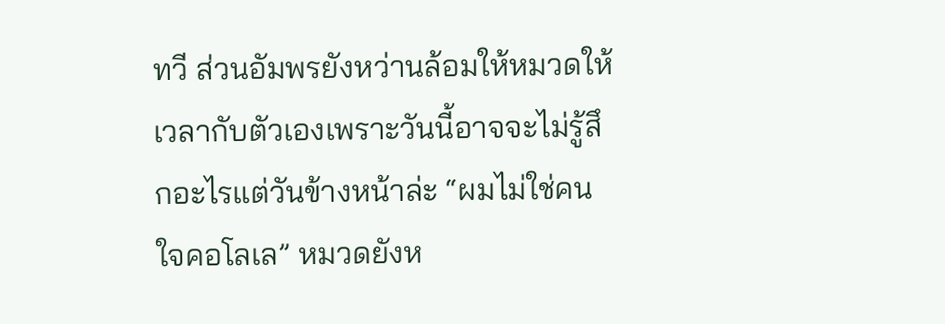ทวี ส่วนอัมพรยังหว่านล้อมให้หมวดให้เวลากับตัวเองเพราะวันนี้อาจจะไม่รู้สึกอะไรแต่วันข้างหน้าล่ะ “ผมไม่ใช่คนใจคอโลเล” หมวดยังห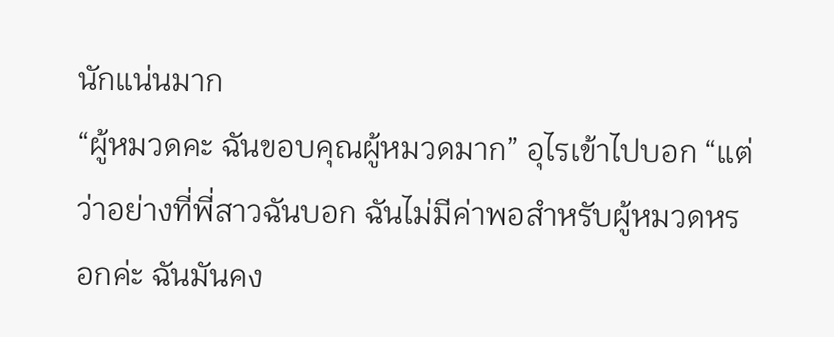นักแน่นมาก
“ผู้หมวดคะ ฉันขอบคุณผู้หมวดมาก” อุไรเข้าไปบอก “แต่ว่าอย่างที่พี่สาวฉันบอก ฉันไม่มีค่าพอสำหรับผู้หมวดหรอกค่ะ ฉันมันคง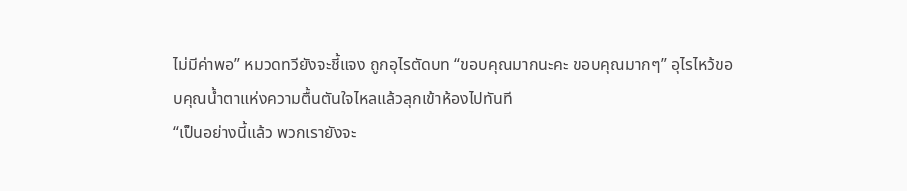ไม่มีค่าพอ” หมวดทวียังจะชี้แจง ถูกอุไรตัดบท “ขอบคุณมากนะคะ ขอบคุณมากๆ” อุไรไหว้ขอบคุณน้ำตาแห่งความตื้นตันใจไหลแล้วลุกเข้าห้องไปทันที
“เป็นอย่างนี้แล้ว พวกเรายังจะ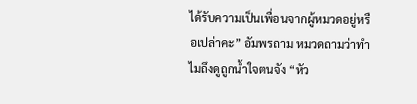ได้รับความเป็นเพื่อนจากผู้หมวดอยู่หรือเปล่าคะ” อัมพรถาม หมวดถามว่าทำไมถึงดูถูกน้ำใจตนจัง “หัว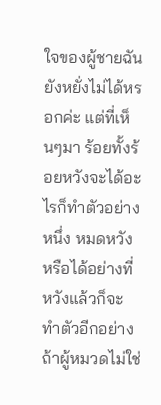ใจของผู้ชายฉันยังหยั่งไม่ได้หรอกค่ะ แต่ที่เห็นๆมา ร้อยทั้งร้อยหวังจะได้อะไรก็ทำตัวอย่างหนึ่ง หมดหวังหรือได้อย่างที่หวังแล้วก็จะทำตัวอีกอย่าง ถ้าผู้หมวดไม่ใช่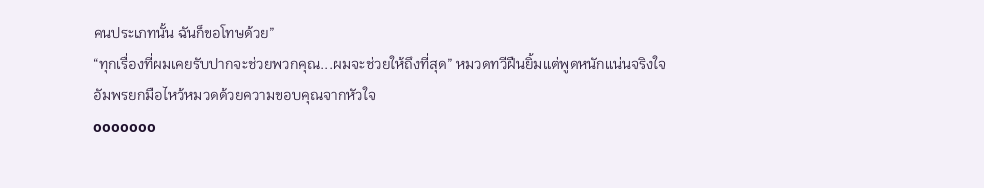คนประเภทนั้น ฉันก็ขอโทษด้วย”
“ทุกเรื่องที่ผมเคยรับปากจะช่วยพวกคุณ...ผมจะช่วยให้ถึงที่สุด” หมวดทวีฝืนยิ้มแต่พูดหนักแน่นจริงใจ
อัมพรยกมือไหว้หมวดด้วยความขอบคุณจากหัวใจ
ooooooo